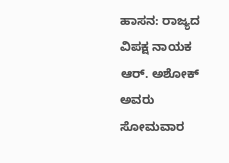ಹಾಸನ: ರಾಜ್ಯದ ವಿಪಕ್ಷ ನಾಯಕ ಆರ್. ಅಶೋಕ್ ಅವರು ಸೋಮವಾರ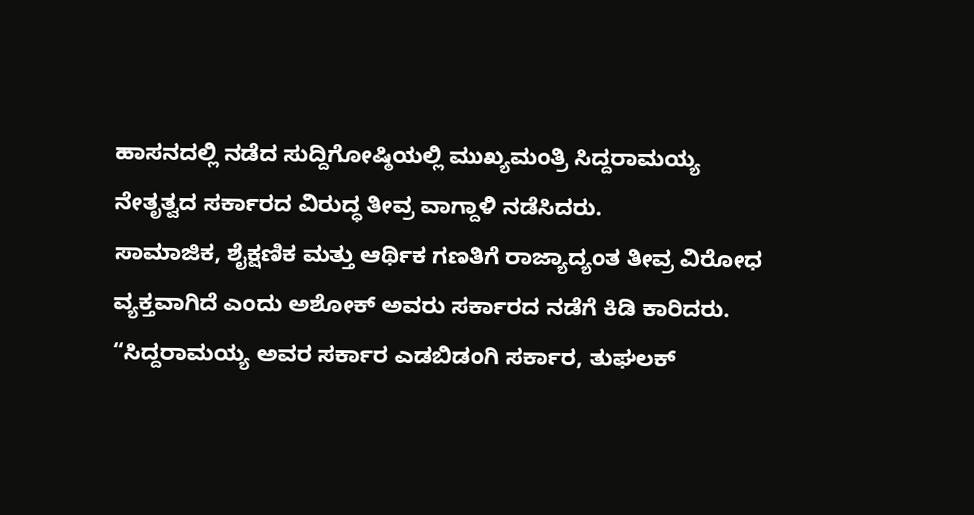ಹಾಸನದಲ್ಲಿ ನಡೆದ ಸುದ್ದಿಗೋಷ್ಠಿಯಲ್ಲಿ ಮುಖ್ಯಮಂತ್ರಿ ಸಿದ್ದರಾಮಯ್ಯ ನೇತೃತ್ವದ ಸರ್ಕಾರದ ವಿರುದ್ಧ ತೀವ್ರ ವಾಗ್ದಾಳಿ ನಡೆಸಿದರು.
ಸಾಮಾಜಿಕ, ಶೈಕ್ಷಣಿಕ ಮತ್ತು ಆರ್ಥಿಕ ಗಣತಿಗೆ ರಾಜ್ಯಾದ್ಯಂತ ತೀವ್ರ ವಿರೋಧ ವ್ಯಕ್ತವಾಗಿದೆ ಎಂದು ಅಶೋಕ್ ಅವರು ಸರ್ಕಾರದ ನಡೆಗೆ ಕಿಡಿ ಕಾರಿದರು. “ಸಿದ್ದರಾಮಯ್ಯ ಅವರ ಸರ್ಕಾರ ಎಡಬಿಡಂಗಿ ಸರ್ಕಾರ, ತುಘಲಕ್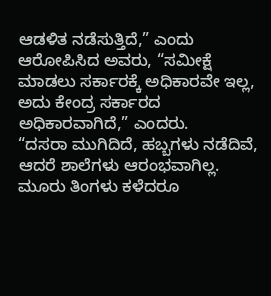ಆಡಳಿತ ನಡೆಸುತ್ತಿದೆ,” ಎಂದು ಆರೋಪಿಸಿದ ಅವರು, “ಸಮೀಕ್ಷೆ ಮಾಡಲು ಸರ್ಕಾರಕ್ಕೆ ಅಧಿಕಾರವೇ ಇಲ್ಲ, ಅದು ಕೇಂದ್ರ ಸರ್ಕಾರದ ಅಧಿಕಾರವಾಗಿದೆ,” ಎಂದರು.
“ದಸರಾ ಮುಗಿದಿದೆ, ಹಬ್ಬಗಳು ನಡೆದಿವೆ, ಆದರೆ ಶಾಲೆಗಳು ಆರಂಭವಾಗಿಲ್ಲ. ಮೂರು ತಿಂಗಳು ಕಳೆದರೂ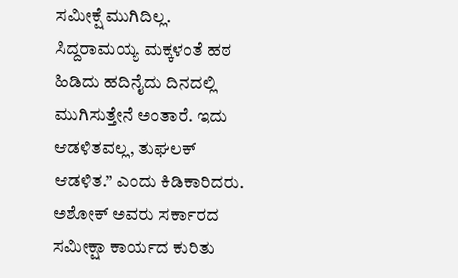ಸಮೀಕ್ಷೆ ಮುಗಿದಿಲ್ಲ. ಸಿದ್ದರಾಮಯ್ಯ ಮಕ್ಕಳಂತೆ ಹಠ ಹಿಡಿದು ಹದಿನೈದು ದಿನದಲ್ಲಿ ಮುಗಿಸುತ್ತೇನೆ ಅಂತಾರೆ. ಇದು ಆಡಳಿತವಲ್ಲ, ತುಘಲಕ್ ಆಡಳಿತ.” ಎಂದು ಕಿಡಿಕಾರಿದರು.
ಅಶೋಕ್ ಅವರು ಸರ್ಕಾರದ ಸಮೀಕ್ಷಾ ಕಾರ್ಯದ ಕುರಿತು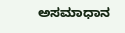ಅಸಮಾಧಾನ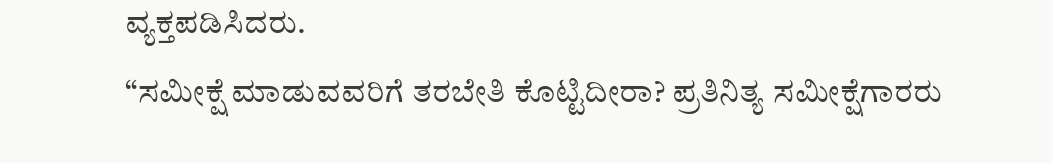ವ್ಯಕ್ತಪಡಿಸಿದರು.
“ಸಮೀಕ್ಷೆ ಮಾಡುವವರಿಗೆ ತರಬೇತಿ ಕೊಟ್ಟಿದೀರಾ? ಪ್ರತಿನಿತ್ಯ ಸಮೀಕ್ಷೆಗಾರರು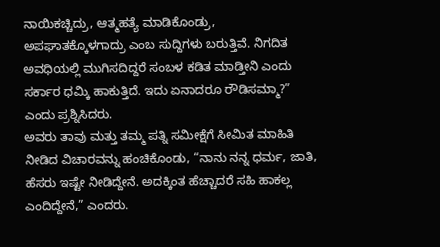ನಾಯಿಕಚ್ಚಿದ್ರು, ಆತ್ಮಹತ್ಯೆ ಮಾಡಿಕೊಂಡ್ರು, ಅಪಘಾತಕ್ಕೊಳಗಾದ್ರು ಎಂಬ ಸುದ್ದಿಗಳು ಬರುತ್ತಿವೆ. ನಿಗದಿತ ಅವಧಿಯಲ್ಲಿ ಮುಗಿಸದಿದ್ದರೆ ಸಂಬಳ ಕಡಿತ ಮಾಡ್ತೀನಿ ಎಂದು ಸರ್ಕಾರ ಧಮ್ಕಿ ಹಾಕುತ್ತಿದೆ. ಇದು ಏನಾದರೂ ರೌಡಿಸಮ್ಮಾ?” ಎಂದು ಪ್ರಶ್ನಿಸಿದರು.
ಅವರು ತಾವು ಮತ್ತು ತಮ್ಮ ಪತ್ನಿ ಸಮೀಕ್ಷೆಗೆ ಸೀಮಿತ ಮಾಹಿತಿ ನೀಡಿದ ವಿಚಾರವನ್ನು ಹಂಚಿಕೊಂಡು, “ನಾನು ನನ್ನ ಧರ್ಮ, ಜಾತಿ, ಹೆಸರು ಇಷ್ಟೇ ನೀಡಿದ್ದೇನೆ. ಅದಕ್ಕಿಂತ ಹೆಚ್ಚಾದರೆ ಸಹಿ ಹಾಕಲ್ಲ ಎಂದಿದ್ದೇನೆ,” ಎಂದರು.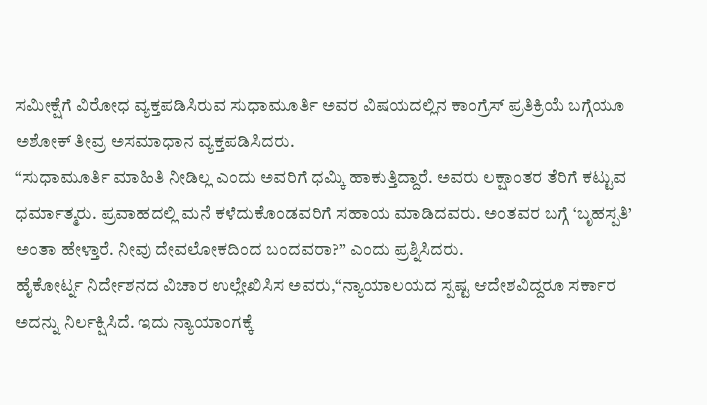ಸಮೀಕ್ಷೆಗೆ ವಿರೋಧ ವ್ಯಕ್ತಪಡಿಸಿರುವ ಸುಧಾಮೂರ್ತಿ ಅವರ ವಿಷಯದಲ್ಲಿನ ಕಾಂಗ್ರೆಸ್ ಪ್ರತಿಕ್ರಿಯೆ ಬಗ್ಗೆಯೂ ಅಶೋಕ್ ತೀವ್ರ ಅಸಮಾಧಾನ ವ್ಯಕ್ತಪಡಿಸಿದರು.
“ಸುಧಾಮೂರ್ತಿ ಮಾಹಿತಿ ನೀಡಿಲ್ಲ ಎಂದು ಅವರಿಗೆ ಧಮ್ಕಿ ಹಾಕುತ್ತಿದ್ದಾರೆ. ಅವರು ಲಕ್ಷಾಂತರ ತೆರಿಗೆ ಕಟ್ಟುವ ಧರ್ಮಾತ್ಮರು. ಪ್ರವಾಹದಲ್ಲಿ ಮನೆ ಕಳೆದುಕೊಂಡವರಿಗೆ ಸಹಾಯ ಮಾಡಿದವರು. ಅಂತವರ ಬಗ್ಗೆ ‘ಬೃಹಸ್ಪತಿ’ ಅಂತಾ ಹೇಳ್ತಾರೆ. ನೀವು ದೇವಲೋಕದಿಂದ ಬಂದವರಾ?” ಎಂದು ಪ್ರಶ್ನಿಸಿದರು.
ಹೈಕೋರ್ಟ್ನ ನಿರ್ದೇಶನದ ವಿಚಾರ ಉಲ್ಲೇಖಿಸಿಸ ಅವರು,“ನ್ಯಾಯಾಲಯದ ಸ್ಪಷ್ಟ ಆದೇಶವಿದ್ದರೂ ಸರ್ಕಾರ ಅದನ್ನು ನಿರ್ಲಕ್ಷಿಸಿದೆ. ಇದು ನ್ಯಾಯಾಂಗಕ್ಕೆ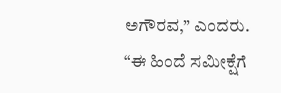ಅಗೌರವ,” ಎಂದರು.
“ಈ ಹಿಂದೆ ಸಮೀಕ್ಷೆಗೆ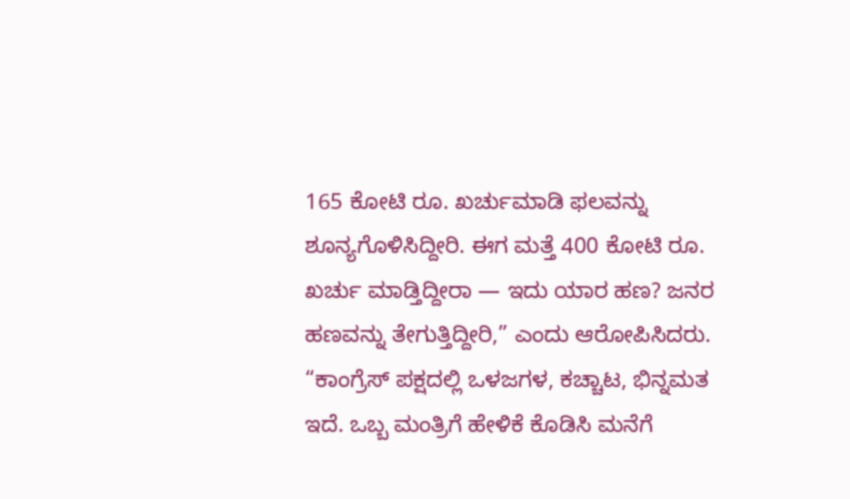165 ಕೋಟಿ ರೂ. ಖರ್ಚುಮಾಡಿ ಫಲವನ್ನು ಶೂನ್ಯಗೊಳಿಸಿದ್ದೀರಿ. ಈಗ ಮತ್ತೆ 400 ಕೋಟಿ ರೂ. ಖರ್ಚು ಮಾಡ್ತಿದ್ದೀರಾ — ಇದು ಯಾರ ಹಣ? ಜನರ ಹಣವನ್ನು ತೇಗುತ್ತಿದ್ದೀರಿ,” ಎಂದು ಆರೋಪಿಸಿದರು.
“ಕಾಂಗ್ರೆಸ್ ಪಕ್ಷದಲ್ಲಿ ಒಳಜಗಳ, ಕಚ್ಚಾಟ, ಭಿನ್ನಮತ ಇದೆ. ಒಬ್ಬ ಮಂತ್ರಿಗೆ ಹೇಳಿಕೆ ಕೊಡಿಸಿ ಮನೆಗೆ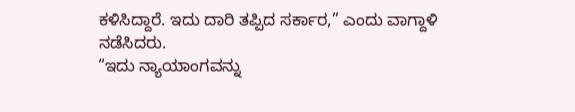ಕಳಿಸಿದ್ದಾರೆ. ಇದು ದಾರಿ ತಪ್ಪಿದ ಸರ್ಕಾರ,” ಎಂದು ವಾಗ್ದಾಳಿ ನಡೆಸಿದರು.
“ಇದು ನ್ಯಾಯಾಂಗವನ್ನು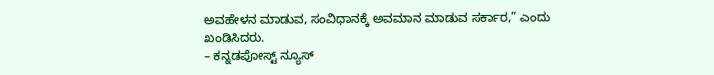ಅವಹೇಳನ ಮಾಡುವ, ಸಂವಿಧಾನಕ್ಕೆ ಅವಮಾನ ಮಾಡುವ ಸರ್ಕಾರ,” ಎಂದು ಖಂಡಿಸಿದರು.
– ಕನ್ನಡಪೋಸ್ಟ್ ನ್ಯೂಸ್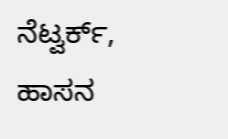ನೆಟ್ವರ್ಕ್, ಹಾಸನ